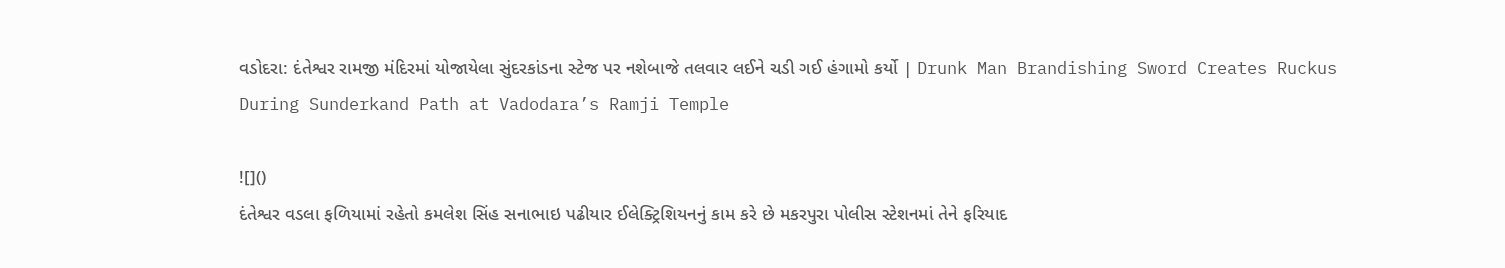વડોદરા: દંતેશ્વર રામજી મંદિરમાં યોજાયેલા સુંદરકાંડના સ્ટેજ પર નશેબાજે તલવાર લઈને ચડી ગઈ હંગામો કર્યો | Drunk Man Brandishing Sword Creates Ruckus During Sunderkand Path at Vadodara’s Ramji Temple

![]()
દંતેશ્વર વડલા ફળિયામાં રહેતો કમલેશ સિંહ સનાભાઇ પઢીયાર ઈલેક્ટ્રિશિયનનું કામ કરે છે મકરપુરા પોલીસ સ્ટેશનમાં તેને ફરિયાદ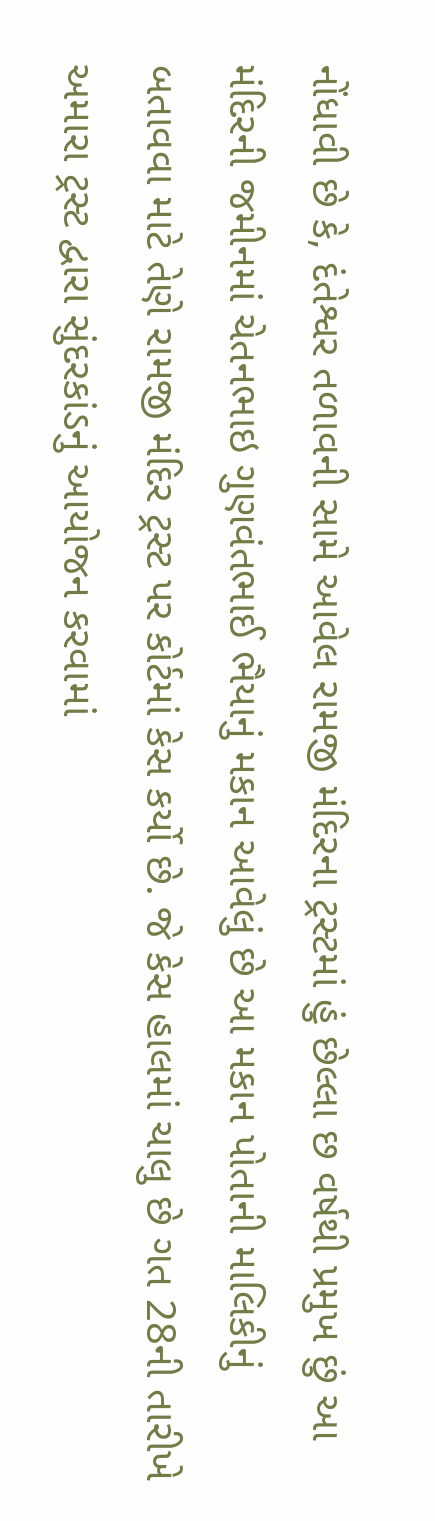નોંધાવી છે કે, દંતેશ્વર તળાવની સામે આવેલ રામજી મંદિરના ટ્રસ્ટમાં હું છેલ્લા છ વર્ષથી પ્રમુખ છું આ મંદિરની જમીનમાં ચેતનભાઇ ગુણવંતભાઈ ભૈયાનું મકાન આવેલું છે આ મકાન પોતાની માલિકીનું બતાવવા માટે તેણે રામજી મંદિર ટ્રસ્ટ પર કોર્ટમાં કેસ કર્યો છે. જે કેસ હાલમાં ચાલુ છે ગત 28ની તારીખે અમારા ટ્રસ્ટ દ્વારા સુંદરકાંડનું આયોજન કરવામાં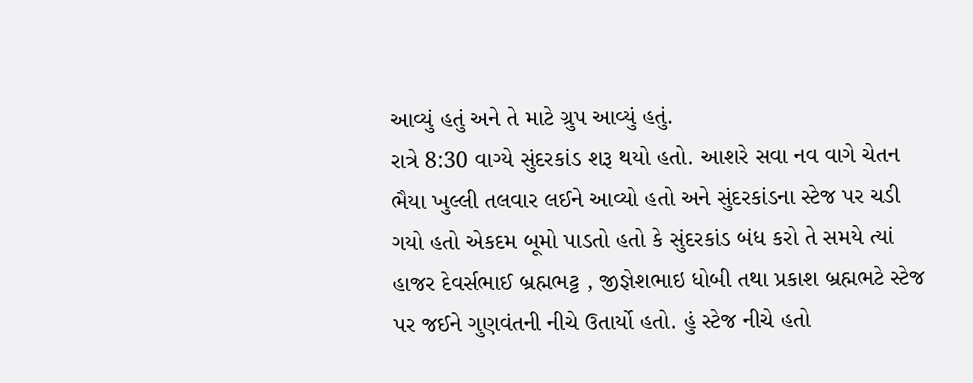આવ્યું હતું અને તે માટે ગ્રુપ આવ્યું હતું.
રાત્રે 8:30 વાગ્યે સુંદરકાંડ શરૂ થયો હતો. આશરે સવા નવ વાગે ચેતન ભૈયા ખુલ્લી તલવાર લઈને આવ્યો હતો અને સુંદરકાંડના સ્ટેજ પર ચડી ગયો હતો એકદમ બૂમો પાડતો હતો કે સુંદરકાંડ બંધ કરો તે સમયે ત્યાં હાજર દેવર્સભાઈ બ્રહ્મભટ્ટ , જીજ્ઞેશભાઇ ધોબી તથા પ્રકાશ બ્રહ્મભટે સ્ટેજ પર જઈને ગુણવંતની નીચે ઉતાર્યો હતો. હું સ્ટેજ નીચે હતો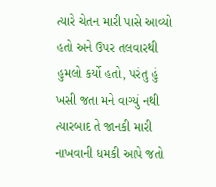ત્યારે ચેતન મારી પાસે આવ્યો હતો અને ઉપર તલવારથી હુમલો કર્યો હતો, પરંતુ હું ખસી જતા મને વાગ્યું નથી ત્યારબાદ તે જાનકી મારી નાખવાની ધમકી આપે જતો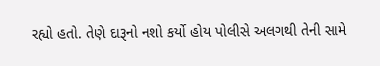રહ્યો હતો. તેણે દારૂનો નશો કર્યો હોય પોલીસે અલગથી તેની સામે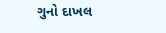ગુનો દાખલ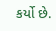કર્યો છે.